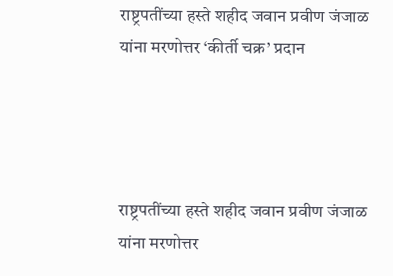राष्ट्रपतींच्या हस्ते शहीद जवान प्रवीण जंजाळ यांना मरणोत्तर ‘कीर्ती चक्र’ प्रदान




राष्ट्रपतींच्या हस्ते शहीद जवान प्रवीण जंजाळ यांना मरणोत्तर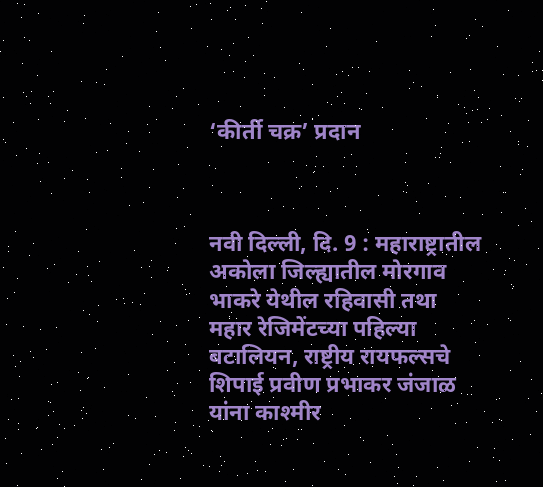‘कीर्ती चक्र’ प्रदान



नवी दिल्ली, दि. 9 : महाराष्ट्रातील अकोला जिल्ह्यातील मोरगाव भाकरे येथील रहिवासी तथा महार रेजिमेंटच्या पहिल्या बटालियन, राष्ट्रीय रायफल्सचे शिपाई प्रवीण प्रभाकर जंजाळ यांना काश्मीर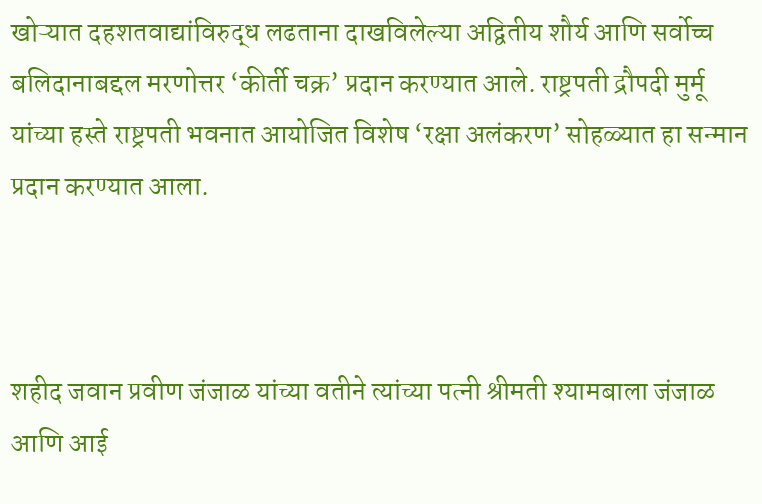खोऱ्यात दहशतवाद्यांविरुद्ध लढताना दाखविलेल्या अद्वितीय शौर्य आणि सर्वोच्च बलिदानाबद्दल मरणोत्तर ‘कीर्ती चक्र’ प्रदान करण्यात आले. राष्ट्रपती द्रौपदी मुर्मू यांच्या हस्ते राष्ट्रपती भवनात आयोजित विशेष ‘रक्षा अलंकरण’ सोहळ्यात हा सन्मान प्रदान करण्यात आला.



शहीद जवान प्रवीण जंजाळ यांच्या वतीने त्यांच्या पत्नी श्रीमती श्यामबाला जंजाळ आणि आई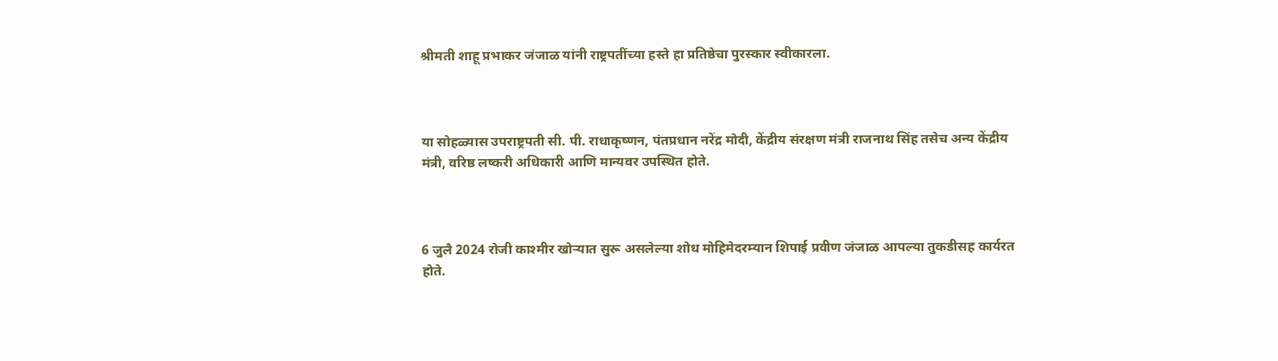श्रीमती शाहू प्रभाकर जंजाळ यांनी राष्ट्रपतींच्या हस्ते हा प्रतिष्ठेचा पुरस्कार स्वीकारला.



या सोहळ्यास उपराष्ट्रपती सी. पी. राधाकृष्णन, पंतप्रधान नरेंद्र मोदी, केंद्रीय संरक्षण मंत्री राजनाथ सिंह तसेच अन्य केंद्रीय मंत्री, वरिष्ठ लष्करी अधिकारी आणि मान्यवर उपस्थित होते.



6 जुलै 2024 रोजी काश्मीर खोऱ्यात सुरू असलेल्या शोध मोहिमेदरम्यान शिपाई प्रवीण जंजाळ आपल्या तुकडीसह कार्यरत होते.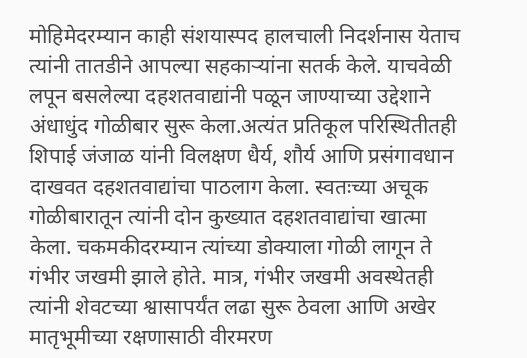मोहिमेदरम्यान काही संशयास्पद हालचाली निदर्शनास येताच त्यांनी तातडीने आपल्या सहकाऱ्यांना सतर्क केले. याचवेळी लपून बसलेल्या दहशतवाद्यांनी पळून जाण्याच्या उद्देशाने अंधाधुंद गोळीबार सुरू केला.अत्यंत प्रतिकूल परिस्थितीतही शिपाई जंजाळ यांनी विलक्षण धैर्य, शौर्य आणि प्रसंगावधान दाखवत दहशतवाद्यांचा पाठलाग केला. स्वतःच्या अचूक गोळीबारातून त्यांनी दोन कुख्यात दहशतवाद्यांचा खात्मा केला. चकमकीदरम्यान त्यांच्या डोक्याला गोळी लागून ते गंभीर जखमी झाले होते. मात्र, गंभीर जखमी अवस्थेतही त्यांनी शेवटच्या श्वासापर्यंत लढा सुरू ठेवला आणि अखेर मातृभूमीच्या रक्षणासाठी वीरमरण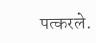पत्करले.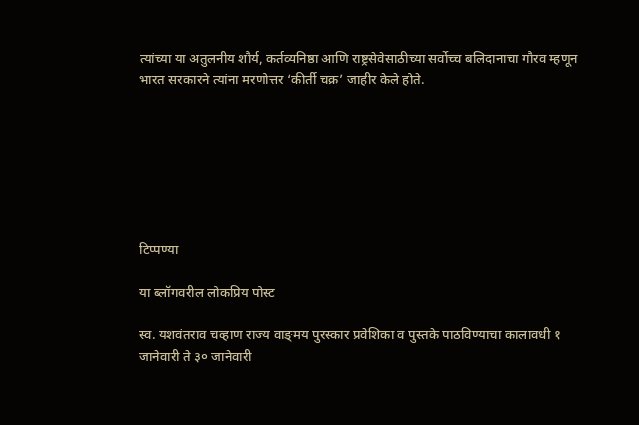त्यांच्या या अतुलनीय शौर्य, कर्तव्यनिष्ठा आणि राष्ट्रसेवेसाठीच्या सर्वोच्च बलिदानाचा गौरव म्हणून भारत सरकारने त्यांना मरणोत्तर ‘कीर्ती चक्र’ जाहीर केले होते.







टिप्पण्या

या ब्लॉगवरील लोकप्रिय पोस्ट

स्व. यशवंतराव चव्हाण राज्य वाङ्‌मय पुरस्कार प्रवेशिका व पुस्तके पाठविण्याचा कालावधी १ जानेवारी ते ३० जानेवारी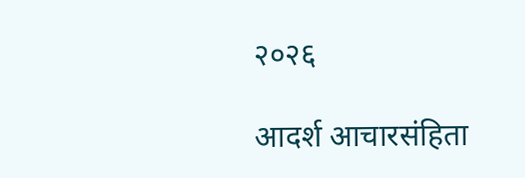२०२६

आदर्श आचारसंहिता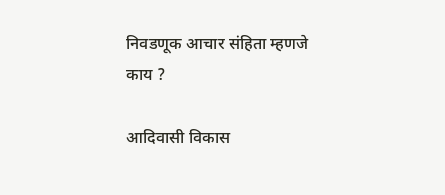निवडणूक आचार संहिता म्हणजे काय ?

आदिवासी विकास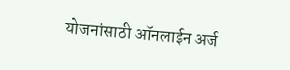योजनांसाठी ऑनलाईन अर्ज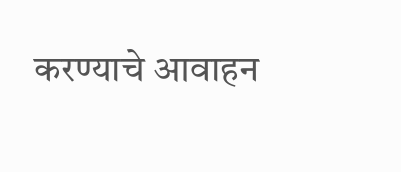करण्याचे आवाहन